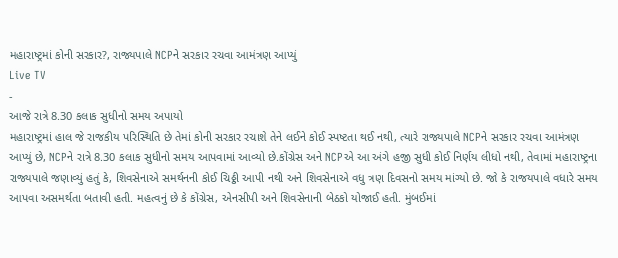મહારાષ્ટ્રમાં કોની સરકાર?, રાજ્યપાલે NCPને સરકાર રચવા આમંત્રણ આપ્યું
Live TV
-
આજે રાત્રે 8.30 કલાક સુધીનો સમય અપાયો
મહારાષ્ટ્રમાં હાલ જે રાજકીય પરિસ્થિતિ છે તેમાં કોની સરકાર રચાશે તેને લઈને કોઈ સ્પષ્ટતા થઈ નથી, ત્યારે રાજ્યપાલે NCPને સરકાર રચવા આમંત્રણ આપ્યું છે, NCPને રાત્રે 8.30 કલાક સુધીનો સમય આપવામાં આવ્યો છે.કોંગ્રેસ અને NCPએ આ અંગે હજી સુધી કોઈ નિર્ણય લીધો નથી, તેવામાં મહારાષ્ટ્રના રાજ્યપાલે જણાવ્યું હતું કે, શિવસેનાએ સમર્થનની કોઈ ચિઠ્ઠી આપી નથી અને શિવસેનાએ વધુ ત્રણ દિવસનો સમય માંગ્યો છે. જો કે રાજયપાલે વધારે સમય આપવા અસમર્થતા બતાવી હતી. મહત્વનું છે કે કોંગ્રેસ, એનસીપી અને શિવસેનાની બેઠકો યોજાઈ હતી. મુંબઈમાં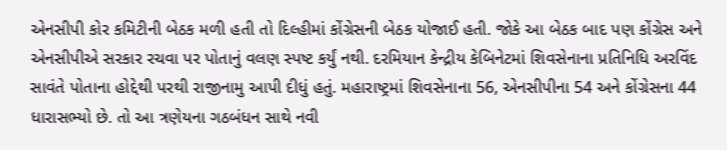એનસીપી કોર કમિટીની બેઠક મળી હતી તો દિલ્હીમાં કોંગ્રેસની બેઠક યોજાઈ હતી. જોકે આ બેઠક બાદ પણ કોંગ્રેસ અને એનસીપીએ સરકાર રચવા પર પોતાનું વલણ સ્પષ્ટ કર્યું નથી. દરમિયાન કેન્દ્રીય કેબિનેટમાં શિવસેનાના પ્રતિનિધિ અરવિંદ સાવંતે પોતાના હોદ્દેથી પરથી રાજીનામુ આપી દીધું હતું. મહારાષ્ટ્રમાં શિવસેનાના 56, એનસીપીના 54 અને કોંગ્રેસના 44 ધારાસભ્યો છે. તો આ ત્રણેયના ગઠબંધન સાથે નવી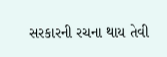સરકારની રચના થાય તેવી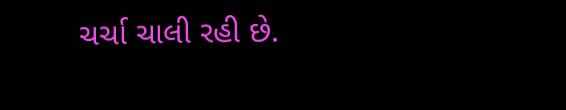ચર્ચા ચાલી રહી છે.